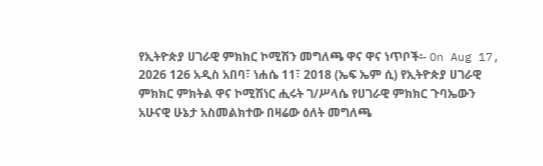የኢትዮጵያ ሀገራዊ ምክክር ኮሚሽን መግለጫ ዋና ዋና ነጥቦች፡- On Aug 17, 2026 126 አዲስ አበባ፣ ነሐሴ 11፣ 2018 (ኤፍ ኤም ሲ) የኢትዮጵያ ሀገራዊ ምክክር ምክትል ዋና ኮሚሽነር ሒሩት ገ/ሥላሴ የሀገራዊ ምክክር ጉባኤውን አሁናዊ ሁኔታ አስመልክተው በዛሬው ዕለት መግለጫ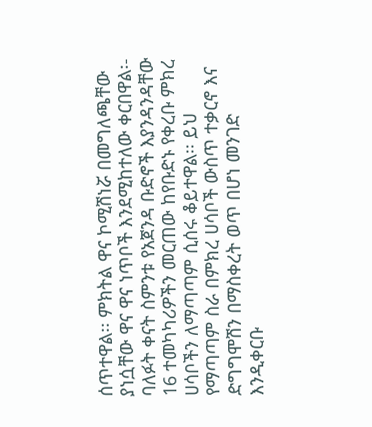ሰጥተዋል፡፡ ምክትል ዋና ኮሚሽነሯ በመግለጫቸው ያነሷቸው ዋና ዋና ነጥቦች እንደሚከተለው ቀርበዋል፡- ባለፉት ቀናት ስምንቱ የአጀንዳ ቡድኖች እያንዳንዳቸው 16 ተመካካሪዎችን መርጠው ከየቡድኑ የቀረቡ ምክረ ሀሳቦችን ለማጣጣም ሲሰሩ ቆይተዋል፡፡ ይህ የማጣጣም ስራ በምክረ ሀሳቦች ውስጥ ተቃርኖ እና ድግግሞሽን በማስቀረት ወጥ በሆነ መንገድ እንዲቀርቡ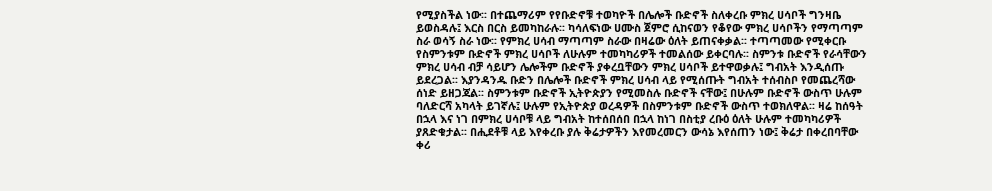የሚያስችል ነው፡፡ በተጨማሪም የየቡድኖቹ ተወካዮች በሌሎች ቡድኖች ስለቀረቡ ምክረ ሀሳቦች ግንዛቤ ይወስዳሉ፤ እርስ በርስ ይመካከራሉ፡፡ ካሳለፍነው ሀሙስ ጀምሮ ሲከናወን የቆየው ምክረ ሀሳቦችን የማጣጣም ስራ ወሳኝ ስራ ነው፡፡ የምክረ ሀሳብ ማጣጣም ስራው በዛሬው ዕለት ይጠናቀቃል፡፡ ተጣጣመው የሚቀርቡ የስምንቱም ቡድኖች ምክረ ሀሳቦች ለሁሉም ተመካካሪዎች ተመልሰው ይቀርባሉ፡፡ ስምንቱ ቡድኖች የራሳቸውን ምክረ ሀሳብ ብቻ ሳይሆን ሌሎችም ቡድኖች ያቀረቧቸውን ምክረ ሀሳቦች ይተዋወቃሉ፤ ግብአት እንዲሰጡ ይደረጋል፡፡ እያንዳንዱ ቡድን በሌሎች ቡድኖች ምክረ ሀሳብ ላይ የሚሰጡት ግብአት ተሰብስቦ የመጨረሻው ሰነድ ይዘጋጃል፡፡ ስምንቱም ቡድኖች ኢትዮጵያን የሚመስሉ ቡድኖች ናቸው፤ በሁሉም ቡድኖች ውስጥ ሁሉም ባለድርሻ አካላት ይገኛሉ፤ ሁሉም የኢትዮጵያ ወረዳዎች በስምንቱም ቡድኖች ውስጥ ተወክለዋል፡፡ ዛሬ ከሰዓት በኋላ እና ነገ በምክረ ሀሳቦቹ ላይ ግብአት ከተሰበሰበ በኋላ ከነገ በስቲያ ረቡዕ ዕለት ሁሉም ተመካካሪዎች ያጸድቁታል፡፡ በሒደቶቹ ላይ እየቀረቡ ያሉ ቅሬታዎችን እየመረመርን ውሳኔ እየሰጠን ነው፤ ቅሬታ በቀረበባቸው ቀሪ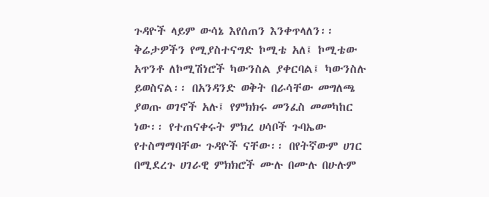ጉዳዮች ላይም ውሳኔ እየሰጠን እንቀጥላለን፡፡ ቅሬታዎችን የሚያስተናግድ ኮሚቴ አለ፤ ኮሚቴው አጥንቶ ለኮሚሽነሮች ካውንስል ያቀርባል፤ ካውንስሉ ይወስናል፡፡ በአንዳንድ ወቅት በራሳቸው መግለጫ ያወጡ ወገኖች አሉ፤ የምክክሩ መንፈስ መመካከር ነው፡፡ የተጠናቀሩት ምክረ ሀሳቦች ጉባኤው የተስማማባቸው ጉዳዮች ናቸው፡፡ በየትኛውም ሀገር በሚደረጉ ሀገራዊ ምክክሮች ሙሉ በሙሉ በሁሉም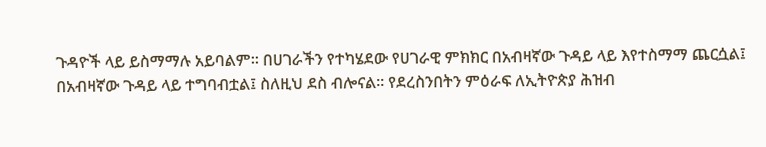ጉዳዮች ላይ ይስማማሉ አይባልም፡፡ በሀገራችን የተካሄደው የሀገራዊ ምክክር በአብዛኛው ጉዳይ ላይ እየተስማማ ጨርሷል፤ በአብዛኛው ጉዳይ ላይ ተግባብቷል፤ ስለዚህ ደስ ብሎናል፡፡ የደረስንበትን ምዕራፍ ለኢትዮጵያ ሕዝብ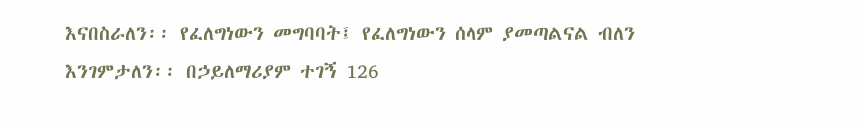እናበስራለን፡፡ የፈለግነውን መግባባት፤ የፈለግነውን ሰላም ያመጣልናል ብለን እንገምታለን፡፡ በኃይለማሪያም ተገኝ 126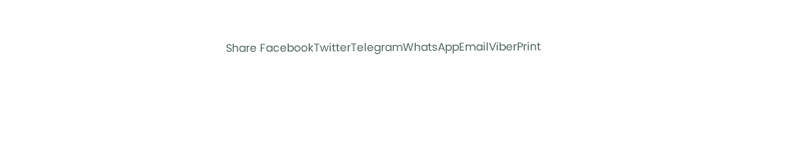Share FacebookTwitterTelegramWhatsAppEmailViberPrint